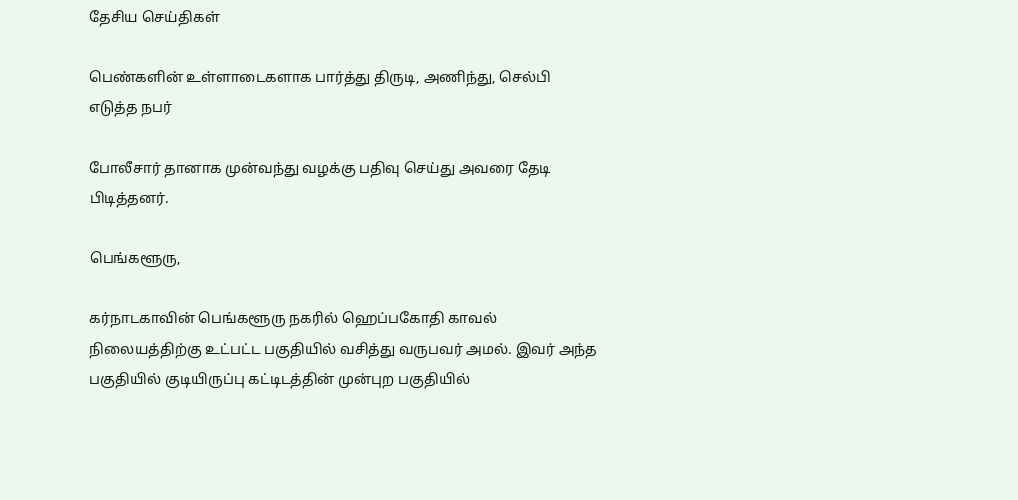தேசிய செய்திகள்

பெண்களின் உள்ளாடைகளாக பார்த்து திருடி, அணிந்து, செல்பி எடுத்த நபர்

போலீசார் தானாக முன்வந்து வழக்கு பதிவு செய்து அவரை தேடி பிடித்தனர்.

பெங்களூரு,

கர்நாடகாவின் பெங்களூரு நகரில் ஹெப்பகோதி காவல் நிலையத்திற்கு உட்பட்ட பகுதியில் வசித்து வருபவர் அமல். இவர் அந்த பகுதியில் குடியிருப்பு கட்டிடத்தின் முன்புற பகுதியில்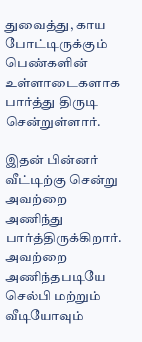துவைத்து, காய போட்டிருக்கும் பெண்களின் உள்ளாடைகளாக பார்த்து திருடி சென்றுள்ளார்.

இதன் பின்னர் வீட்டிற்கு சென்று அவற்றை அணிந்து பார்த்திருக்கிறார். அவற்றை அணிந்தபடியே செல்பி மற்றும் வீடியோவும்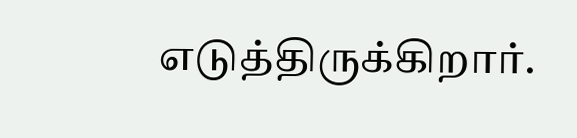எடுத்திருக்கிறார்.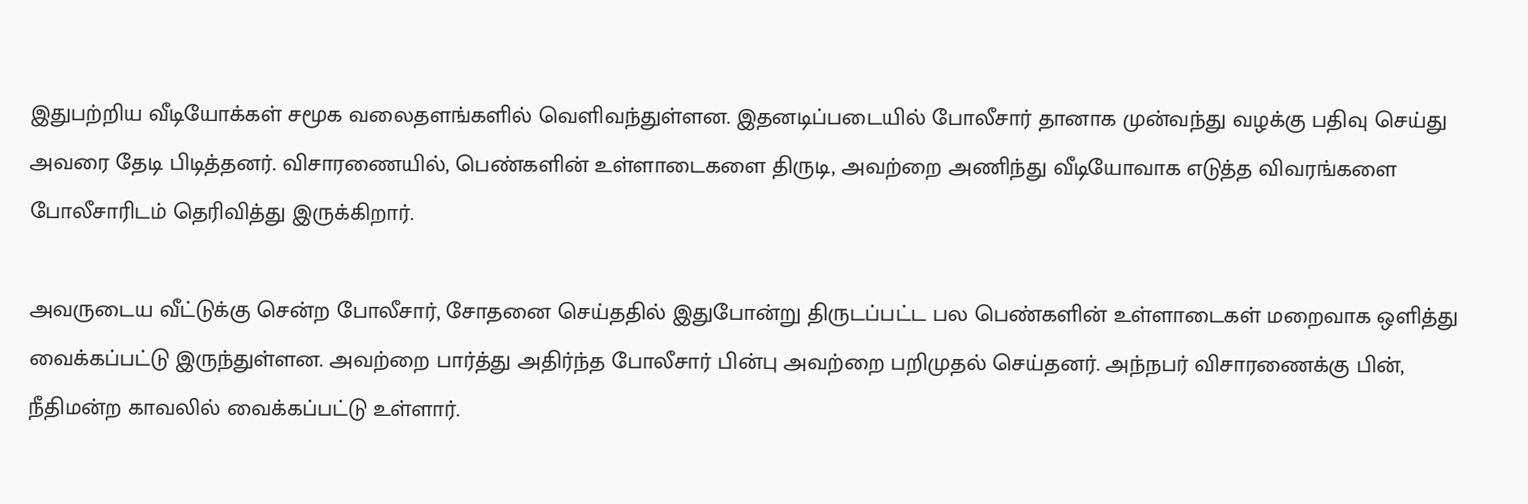இதுபற்றிய வீடியோக்கள் சமூக வலைதளங்களில் வெளிவந்துள்ளன. இதனடிப்படையில் போலீசார் தானாக முன்வந்து வழக்கு பதிவு செய்து அவரை தேடி பிடித்தனர். விசாரணையில், பெண்களின் உள்ளாடைகளை திருடி, அவற்றை அணிந்து வீடியோவாக எடுத்த விவரங்களை போலீசாரிடம் தெரிவித்து இருக்கிறார்.

அவருடைய வீட்டுக்கு சென்ற போலீசார், சோதனை செய்ததில் இதுபோன்று திருடப்பட்ட பல பெண்களின் உள்ளாடைகள் மறைவாக ஒளித்து வைக்கப்பட்டு இருந்துள்ளன. அவற்றை பார்த்து அதிர்ந்த போலீசார் பின்பு அவற்றை பறிமுதல் செய்தனர். அந்நபர் விசாரணைக்கு பின், நீதிமன்ற காவலில் வைக்கப்பட்டு உள்ளார்.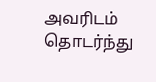அவரிடம் தொடர்ந்து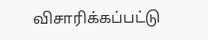விசாரிக்கப்பட்டு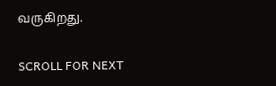வருகிறது.

SCROLL FOR NEXT